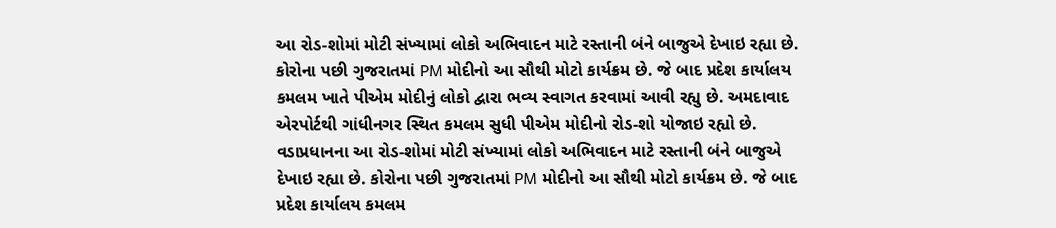આ રોડ-શોમાં મોટી સંખ્યામાં લોકો અભિવાદન માટે રસ્તાની બંને બાજુએ દેખાઇ રહ્યા છે. કોરોના પછી ગુજરાતમાં PM મોદીનો આ સૌથી મોટો કાર્યક્રમ છે. જે બાદ પ્રદેશ કાર્યાલય કમલમ ખાતે પીએમ મોદીનું લોકો દ્વારા ભવ્ય સ્વાગત કરવામાં આવી રહ્યુ છે. અમદાવાદ એરપોર્ટથી ગાંધીનગર સ્થિત કમલમ સુધી પીએમ મોદીનો રોડ-શો યોજાઇ રહ્યો છે.
વડાપ્રધાનના આ રોડ-શોમાં મોટી સંખ્યામાં લોકો અભિવાદન માટે રસ્તાની બંને બાજુએ દેખાઇ રહ્યા છે. કોરોના પછી ગુજરાતમાં PM મોદીનો આ સૌથી મોટો કાર્યક્રમ છે. જે બાદ પ્રદેશ કાર્યાલય કમલમ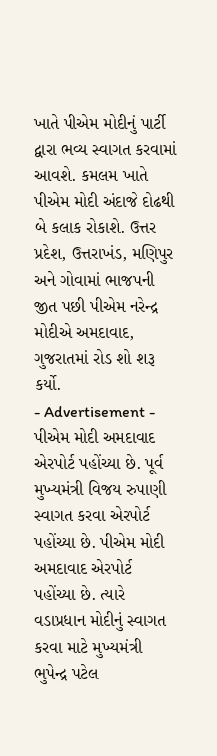ખાતે પીએમ મોદીનું પાર્ટી દ્વારા ભવ્ય સ્વાગત કરવામાં આવશે. કમલમ ખાતે પીએમ મોદી અંદાજે દોઢથી બે કલાક રોકાશે. ઉત્તર પ્રદેશ, ઉત્તરાખંડ, મણિપુર અને ગોવામાં ભાજપની જીત પછી પીએમ નરેન્દ્ર મોદીએ અમદાવાદ, ગુજરાતમાં રોડ શો શરૂ કર્યો.
- Advertisement -
પીએમ મોદી અમદાવાદ એરપોર્ટ પહોંચ્યા છે. પૂર્વ મુખ્યમંત્રી વિજય રુપાણી સ્વાગત કરવા એરપોર્ટ પહોંચ્યા છે. પીએમ મોદી અમદાવાદ એરપોર્ટ પહોંચ્યા છે. ત્યારે વડાપ્રધાન મોદીનું સ્વાગત કરવા માટે મુખ્યમંત્રી ભુપેન્દ્ર પટેલ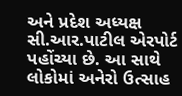અને પ્રદેશ અધ્યક્ષ સી.આર.પાટીલ એરપોર્ટ પહોંચ્યા છે. આ સાથે લોકોમાં અનેરો ઉત્સાહ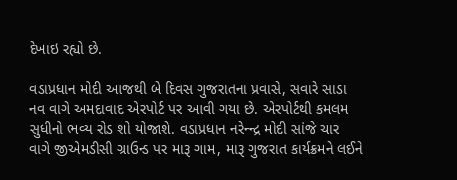દેખાઇ રહ્યો છે.

વડાપ્રધાન મોદી આજથી બે દિવસ ગુજરાતના પ્રવાસે, સવારે સાડા નવ વાગે અમદાવાદ એરપોર્ટ પર આવી ગયા છે. એરપોર્ટથી કમલમ સુધીનો ભવ્ય રોડ શો યોજાશે. વડાપ્રધાન નરેન્ન્દ્ર મોદી સાંજે ચાર વાગે જીએમડીસી ગ્રાઉન્ડ પર મારૂ ગામ, મારૂ ગુજરાત કાર્યક્રમને લઈને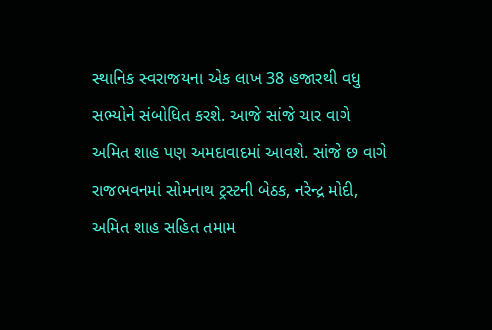સ્થાનિક સ્વરાજયના એક લાખ 38 હજારથી વધુ સભ્યોને સંબોધિત કરશે. આજે સાંજે ચાર વાગે અમિત શાહ પણ અમદાવાદમાં આવશે. સાંજે છ વાગે રાજભવનમાં સોમનાથ ટ્રસ્ટની બેઠક, નરેન્દ્ર મોદી, અમિત શાહ સહિત તમામ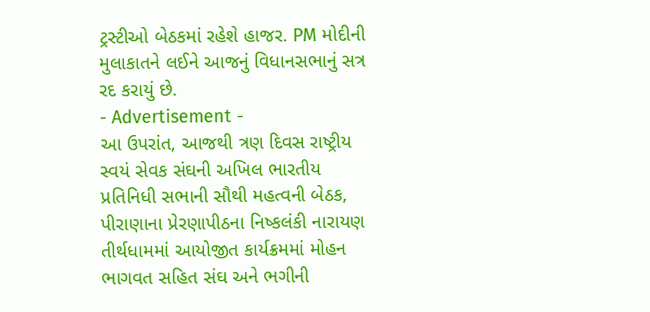ટ્રસ્ટીઓ બેઠકમાં રહેશે હાજર. PM મોદીની મુલાકાતને લઈને આજનું વિધાનસભાનું સત્ર રદ કરાયું છે.
- Advertisement -
આ ઉપરાંત, આજથી ત્રણ દિવસ રાષ્ટ્રીય સ્વયં સેવક સંઘની અખિલ ભારતીય પ્રતિનિધી સભાની સૌથી મહત્વની બેઠક, પીરાણાના પ્રેરણાપીઠના નિષ્કલંકી નારાયણ તીર્થધામમાં આયોજીત કાર્યક્રમમાં મોહન ભાગવત સહિત સંઘ અને ભગીની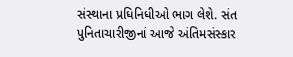સંસ્થાના પ્રધિનિધીઓ ભાગ લેશે. સંત પુનિતાચારીજીનાં આજે અંતિમસંસ્કાર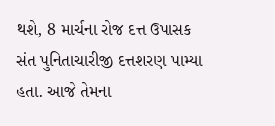થશે, 8 માર્ચના રોજ દત્ત ઉપાસક સંત પુનિતાચારીજી દત્તશરણ પામ્યા હતા. આજે તેમના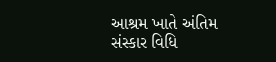આશ્રમ ખાતે અંતિમ સંસ્કાર વિધિ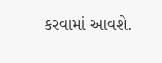કરવામાં આવશે.